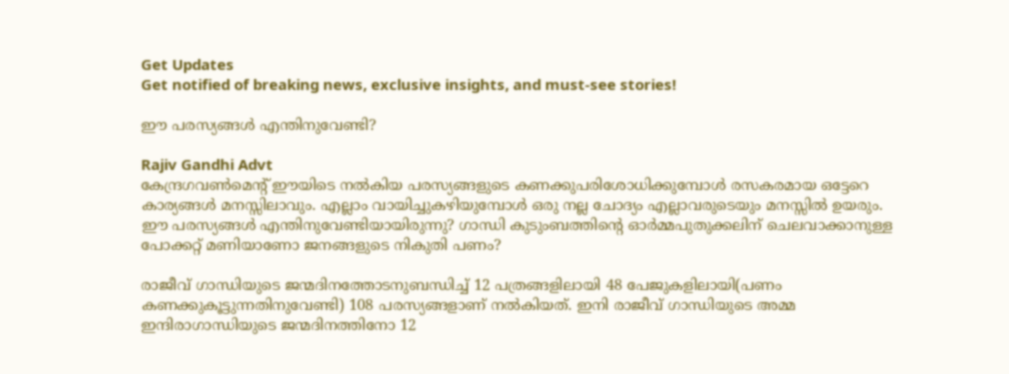Get Updates
Get notified of breaking news, exclusive insights, and must-see stories!

ഈ പരസ്യങ്ങള്‍ എന്തിനുവേണ്ടി?

Rajiv Gandhi Advt
കേന്ദ്രഗവണ്‍മെന്റ് ഈയിടെ നല്‍കിയ പരസ്യങ്ങളുടെ കണക്കുപരിശോധിക്കുമ്പോള്‍ രസകരമായ ഒട്ടേറെ കാര്യങ്ങള്‍ മനസ്സിലാവും. എല്ലാം വായിച്ചുകഴിയുമ്പോള്‍ ഒരു നല്ല ചോദ്യം എല്ലാവരുടെയും മനസ്സില്‍ ഉയരും. ഈ പരസ്യങ്ങള്‍ എന്തിനുവേണ്ടിയായിരുന്നു? ഗാന്ധി കുടുംബത്തിന്റെ ഓര്‍മ്മപുതുക്കലിന് ചെലവാക്കാനുള്ള പോക്കറ്റ് മണിയാണോ ജനങ്ങളുടെ നികുതി പണം?

രാജീവ് ഗാന്ധിയുടെ ജന്മദിനത്തോടനുബന്ധിച്ച് 12 പത്രങ്ങളിലായി 48 പേജുകളിലായി(പണം കണക്കുകൂട്ടുന്നതിനുവേണ്ടി) 108 പരസ്യങ്ങളാണ് നല്‍കിയത്. ഇനി രാജീവ് ഗാന്ധിയുടെ അമ്മ ഇന്ദിരാഗാന്ധിയുടെ ജന്മദിനത്തിനോ 12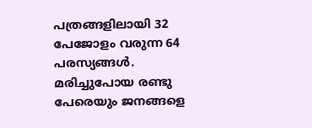പത്രങ്ങളിലായി 32 പേജോളം വരുന്ന 64 പരസ്യങ്ങള്‍. മരിച്ചുപോയ രണ്ടു പേരെയും ജനങ്ങളെ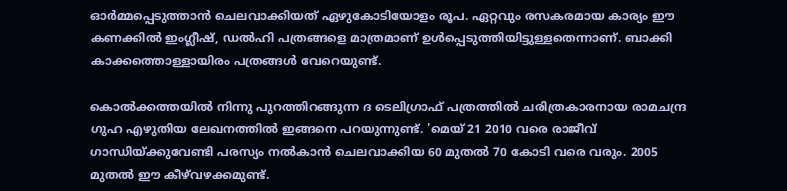ഓര്‍മ്മപ്പെടുത്താന്‍ ചെലവാക്കിയത് ഏഴുകോടിയോളം രൂപ. ഏറ്റവും രസകരമായ കാര്യം ഈ കണക്കില്‍ ഇംഗ്ലീഷ്, ഡല്‍ഹി പത്രങ്ങളെ മാത്രമാണ് ഉള്‍പ്പെടുത്തിയിട്ടുള്ളതെന്നാണ്. ബാക്കി കാക്കത്തൊള്ളായിരം പത്രങ്ങള്‍ വേറെയുണ്ട്.

കൊല്‍ക്കത്തയില്‍ നിന്നു പുറത്തിറങ്ങുന്ന ദ ടെലിഗ്രാഫ് പത്രത്തില്‍ ചരിത്രകാരനായ രാമചന്ദ്ര ഗുഹ എഴുതിയ ലേഖനത്തില്‍ ഇങ്ങനെ പറയുന്നുണ്ട്. 'മെയ് 21 2010 വരെ രാജീവ് ഗാന്ധിയ്ക്കുവേണ്ടി പരസ്യം നല്‍കാന്‍ ചെലവാക്കിയ 60 മുതല്‍ 70 കോടി വരെ വരും. 2005 മുതല്‍ ഈ കീഴ്‌വഴക്കമുണ്ട്.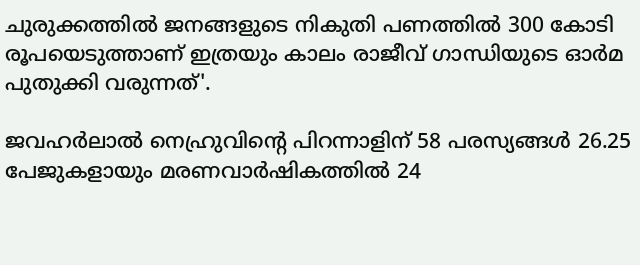ചുരുക്കത്തില്‍ ജനങ്ങളുടെ നികുതി പണത്തില്‍ 300 കോടി രൂപയെടുത്താണ് ഇത്രയും കാലം രാജീവ് ഗാന്ധിയുടെ ഓര്‍മ പുതുക്കി വരുന്നത്'.

ജവഹര്‍ലാല്‍ നെഹ്രുവിന്റെ പിറന്നാളിന് 58 പരസ്യങ്ങള്‍ 26.25 പേജുകളായും മരണവാര്‍ഷികത്തില്‍ 24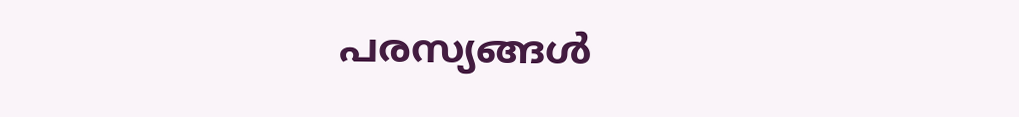പരസ്യങ്ങള്‍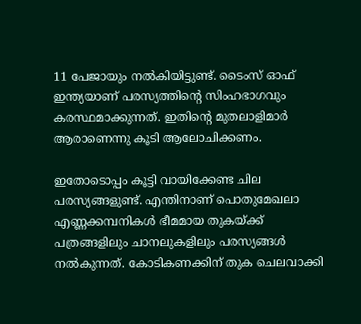11 പേജായും നല്‍കിയിട്ടുണ്ട്. ടൈംസ് ഓഫ് ഇന്ത്യയാണ് പരസ്യത്തിന്റെ സിംഹഭാഗവും കരസ്ഥമാക്കുന്നത്. ഇതിന്റെ മുതലാളിമാര്‍ ആരാണെന്നു കൂടി ആലോചിക്കണം.

ഇതോടൊപ്പം കൂട്ടി വായിക്കേണ്ട ചില പരസ്യങ്ങളുണ്ട്. എന്തിനാണ് പൊതുമേഖലാ എണ്ണക്കമ്പനികള്‍ ഭീമമായ തുകയ്ക്ക് പത്രങ്ങളിലും ചാനലുകളിലും പരസ്യങ്ങള്‍ നല്‍കുന്നത്. കോടികണക്കിന് തുക ചെലവാക്കി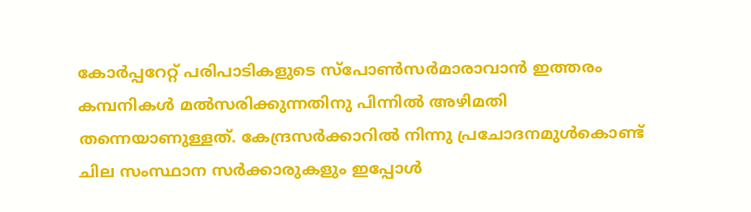കോര്‍പ്പറേറ്റ് പരിപാടികളുടെ സ്‌പോണ്‍സര്‍മാരാവാന്‍ ഇത്തരം കമ്പനികള്‍ മല്‍സരിക്കുന്നതിനു പിന്നില്‍ അഴിമതി തന്നെയാണുള്ളത്. കേന്ദ്രസര്‍ക്കാറില്‍ നിന്നു പ്രചോദനമുള്‍കൊണ്ട് ചില സംസ്ഥാന സര്‍ക്കാരുകളും ഇപ്പോള്‍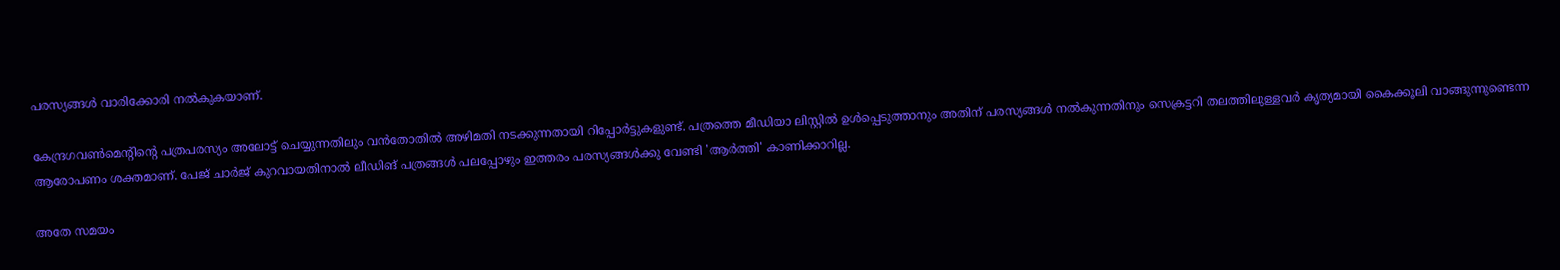പരസ്യങ്ങള്‍ വാരിക്കോരി നല്‍കുകയാണ്.

കേന്ദ്രഗവണ്‍മെന്റിന്റെ പത്രപരസ്യം അലോട്ട് ചെയ്യുന്നതിലും വന്‍തോതില്‍ അഴിമതി നടക്കുന്നതായി റിപ്പോര്‍ട്ടുകളുണ്ട്. പത്രത്തെ മീഡിയാ ലിസ്റ്റില്‍ ഉള്‍പ്പെടുത്താനും അതിന് പരസ്യങ്ങള്‍ നല്‍കുന്നതിനും സെക്രട്ടറി തലത്തിലുള്ളവര്‍ കൃത്യമായി കൈക്കൂലി വാങ്ങുന്നുണ്ടെന്ന ആരോപണം ശക്തമാണ്. പേജ് ചാര്‍ജ് കുറവായതിനാല്‍ ലീഡിങ് പത്രങ്ങള്‍ പലപ്പോഴും ഇത്തരം പരസ്യങ്ങള്‍ക്കു വേണ്ടി 'ആര്‍ത്തി' കാണിക്കാറില്ല.

അതേ സമയം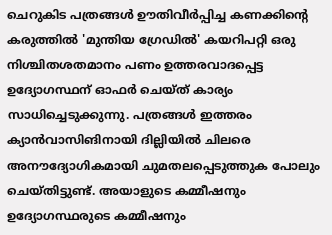ചെറുകിട പത്രങ്ങള്‍ ഊതിവീര്‍പ്പിച്ച കണക്കിന്റെ കരുത്തില്‍ 'മുന്തിയ ഗ്രേഡില്‍' കയറിപറ്റി ഒരു നിശ്ചിതശതമാനം പണം ഉത്തരവാദപ്പെട്ട ഉദ്യോഗസ്ഥന് ഓഫര്‍ ചെയ്ത് കാര്യം സാധിച്ചെടുക്കുന്നു. പത്രങ്ങള്‍ ഇത്തരം ക്യാന്‍വാസിങിനായി ദില്ലിയില്‍ ചിലരെ അനൗദ്യോഗികമായി ചുമതലപ്പെടുത്തുക പോലും ചെയ്തിട്ടുണ്ട്. അയാളുടെ കമ്മീഷനും ഉദ്യോഗസ്ഥരുടെ കമ്മീഷനും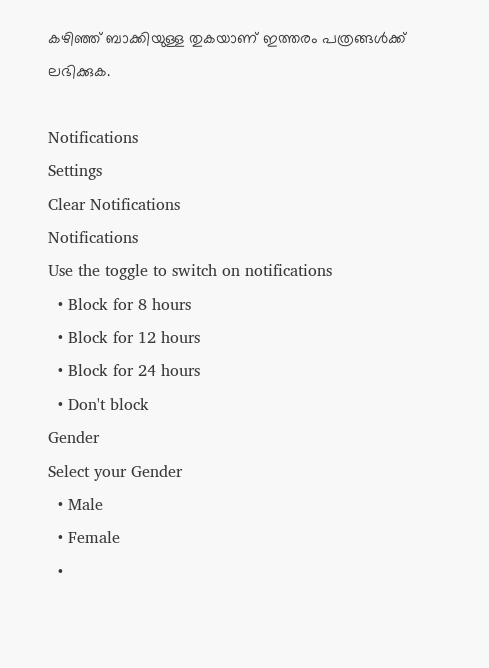കഴിഞ്ഞ് ബാക്കിയുള്ള തുകയാണ് ഇത്തരം പത്രങ്ങള്‍ക്ക് ലഭിക്കുക.

Notifications
Settings
Clear Notifications
Notifications
Use the toggle to switch on notifications
  • Block for 8 hours
  • Block for 12 hours
  • Block for 24 hours
  • Don't block
Gender
Select your Gender
  • Male
  • Female
  •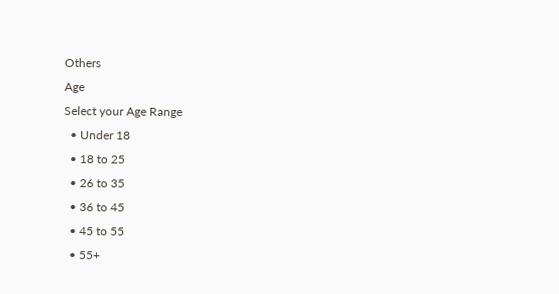Others
Age
Select your Age Range
  • Under 18
  • 18 to 25
  • 26 to 35
  • 36 to 45
  • 45 to 55
  • 55+